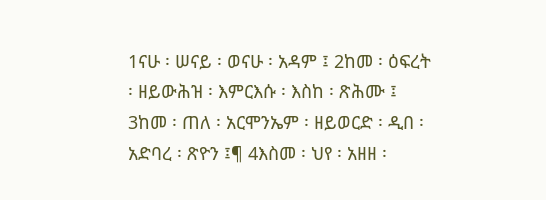1ናሁ ፡ ሠናይ ፡ ወናሁ ፡ አዳም ፤ 2ከመ ፡ ዕፍረት ፡ ዘይውሕዝ ፡ እምርእሱ ፡ እስከ ፡ ጽሕሙ ፤ 3ከመ ፡ ጠለ ፡ አርሞንኤም ፡ ዘይወርድ ፡ ዲበ ፡ አድባረ ፡ ጽዮን ፤¶ 4እስመ ፡ ህየ ፡ አዘዘ ፡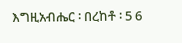እግዚአብሔር ፡ በረከቶ ፡ 5 6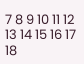7 8 9 10 11 12 13 14 15 16 17 18